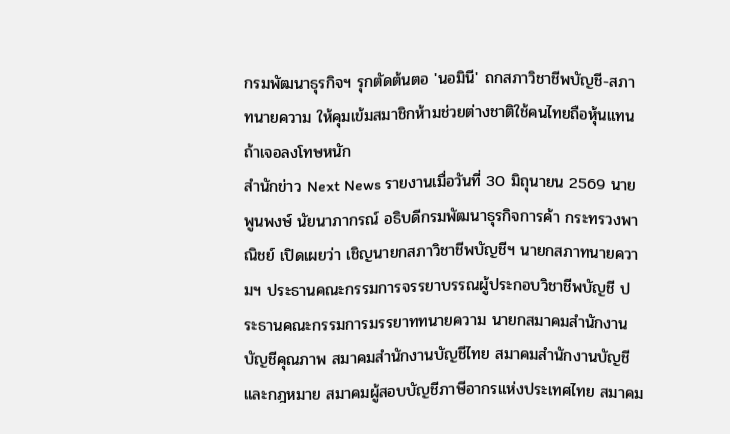กรมพัฒนาธุรกิจฯ รุกตัดต้นตอ 'นอมินี' ถกสภาวิชาชีพบัญชี-สภาทนายความ ให้คุมเข้มสมาชิกห้ามช่วยต่างชาติใช้คนไทยถือหุ้นแทน ถ้าเจอลงโทษหนัก
สำนักข่าว Next News รายงานเมื่อวันที่ 30 มิถุนายน 2569 นายพูนพงษ์ นัยนาภากรณ์ อธิบดีกรมพัฒนาธุรกิจการค้า กระทรวงพาณิชย์ เปิดเผยว่า เชิญนายกสภาวิชาชีพบัญชีฯ นายกสภาทนายความฯ ประธานคณะกรรมการจรรยาบรรณผู้ประกอบวิชาชีพบัญชี ประธานคณะกรรมการมรรยาททนายความ นายกสมาคมสำนักงานบัญชีคุณภาพ สมาคมสำนักงานบัญชีไทย สมาคมสำนักงานบัญชีและกฎหมาย สมาคมผู้สอบบัญชีภาษีอากรแห่งประเทศไทย สมาคม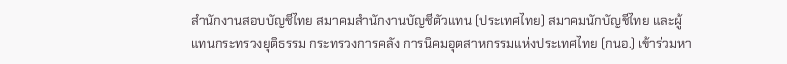สำนักงานสอบบัญชีไทย สมาคมสำนักงานบัญชีตัวแทน (ประเทศไทย) สมาคมนักบัญชีไทย และผู้แทนกระทรวงยุติธรรม กระทรวงการคลัง การนิคมอุตสาหกรรมแห่งประเทศไทย (กนอ.) เข้าร่วมหา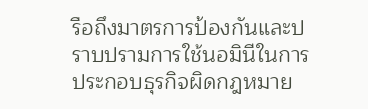รือถึงมาตรการป้องกันและปราบปรามการใช้นอมินีในการประกอบธุรกิจผิดกฎหมาย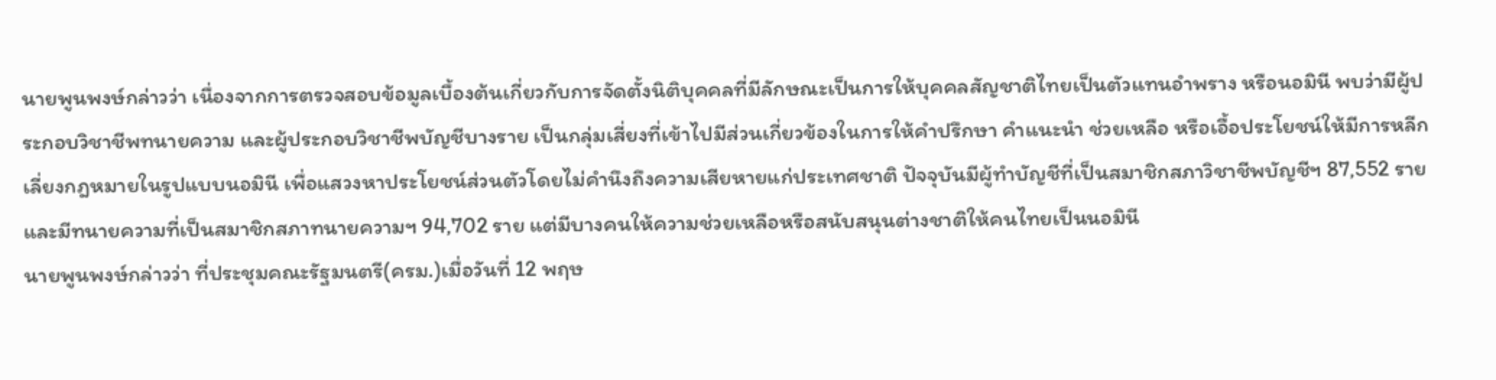นายพูนพงษ์กล่าวว่า เนื่องจากการตรวจสอบข้อมูลเบื้องต้นเกี่ยวกับการจัดตั้งนิติบุคคลที่มีลักษณะเป็นการให้บุคคลสัญชาติไทยเป็นตัวแทนอำพราง หรือนอมินี พบว่ามีผู้ประกอบวิชาชีพทนายความ และผู้ประกอบวิชาชีพบัญชีบางราย เป็นกลุ่มเสี่ยงที่เข้าไปมีส่วนเกี่ยวข้องในการให้คำปรึกษา คำแนะนำ ช่วยเหลือ หรือเอื้อประโยชน์ให้มีการหลีกเลี่ยงกฎหมายในรูปแบบนอมินี เพื่อแสวงหาประโยชน์ส่วนตัวโดยไม่คำนึงถึงความเสียหายแก่ประเทศชาติ ปัจจุบันมีผู้ทำบัญชีที่เป็นสมาชิกสภาวิชาชีพบัญชีฯ 87,552 ราย และมีทนายความที่เป็นสมาชิกสภาทนายความฯ 94,702 ราย แต่มีบางคนให้ความช่วยเหลือหรือสนับสนุนต่างชาติให้คนไทยเป็นนอมินี
นายพูนพงษ์กล่าวว่า ที่ประชุมคณะรัฐมนตรี(ครม.)เมื่อวันที่ 12 พฤษ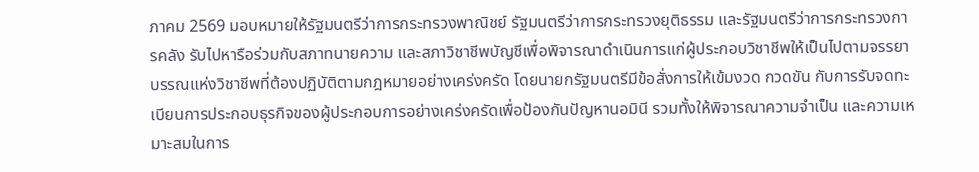ภาคม 2569 มอบหมายให้รัฐมนตรีว่าการกระทรวงพาณิชย์ รัฐมนตรีว่าการกระทรวงยุติธรรม และรัฐมนตรีว่าการกระทรวงการคลัง รับไปหารือร่วมกับสภาทนายความ และสภาวิชาชีพบัญชีเพื่อพิจารณาดำเนินการแก่ผู้ประกอบวิชาชีพให้เป็นไปตามจรรยาบรรณแห่งวิชาชีพที่ต้องปฏิบัติตามกฎหมายอย่างเคร่งครัด โดยนายกรัฐมนตรีมีข้อสั่งการให้เข้มงวด กวดขัน กับการรับจดทะเบียนการประกอบธุรกิจของผู้ประกอบการอย่างเคร่งครัดเพื่อป้องกันปัญหานอมินี รวมทั้งให้พิจารณาความจำเป็น และความเหมาะสมในการ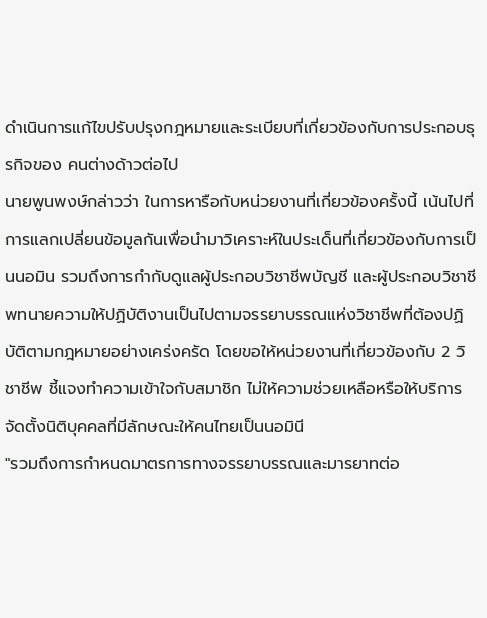ดำเนินการแก้ไขปรับปรุงกฎหมายและระเบียบที่เกี่ยวข้องกับการประกอบธุรกิจของ คนต่างด้าวต่อไป
นายพูนพงษ์กล่าวว่า ในการหารือกับหน่วยงานที่เกี่ยวข้องครั้งนี้ เน้นไปที่การแลกเปลี่ยนข้อมูลกันเพื่อนำมาวิเคราะห์ในประเด็นที่เกี่ยวข้องกับการเป็นนอมิน รวมถึงการกำกับดูแลผู้ประกอบวิชาชีพบัญชี และผู้ประกอบวิชาชีพทนายความให้ปฏิบัติงานเป็นไปตามจรรยาบรรณแห่งวิชาชีพที่ต้องปฏิบัติตามกฎหมายอย่างเคร่งครัด โดยขอให้หน่วยงานที่เกี่ยวข้องกับ 2 วิชาชีพ ชี้แจงทำความเข้าใจกับสมาชิก ไม่ให้ความช่วยเหลือหรือให้บริการจัดตั้งนิติบุคคลที่มีลักษณะให้คนไทยเป็นนอมินี
"รวมถึงการกำหนดมาตรการทางจรรยาบรรณและมารยาทต่อ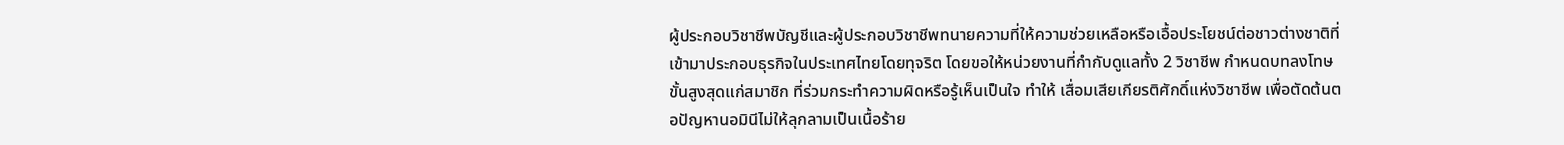ผู้ประกอบวิชาชีพบัญชีและผู้ประกอบวิชาชีพทนายความที่ให้ความช่วยเหลือหรือเอื้อประโยชน์ต่อชาวต่างชาติที่เข้ามาประกอบธุรกิจในประเทศไทยโดยทุจริต โดยขอให้หน่วยงานที่กำกับดูแลทั้ง 2 วิชาชีพ กำหนดบทลงโทษขั้นสูงสุดแก่สมาชิก ที่ร่วมกระทำความผิดหรือรู้เห็นเป็นใจ ทำให้ เสื่อมเสียเกียรติศักดิ์แห่งวิชาชีพ เพื่อตัดต้นตอปัญหานอมินีไม่ให้ลุกลามเป็นเนื้อร้าย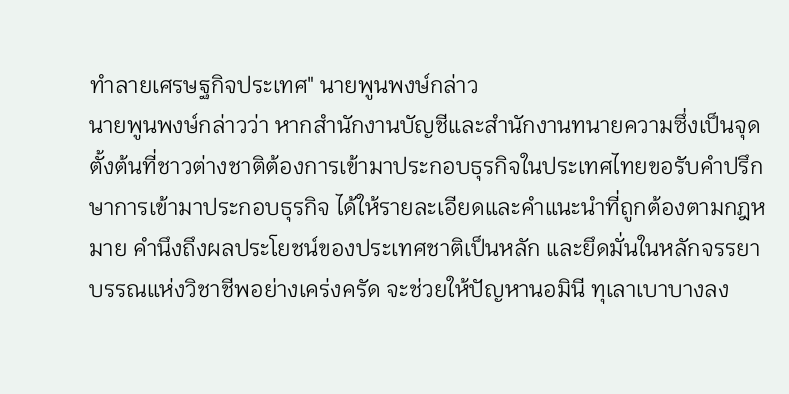ทำลายเศรษฐกิจประเทศ" นายพูนพงษ์กล่าว
นายพูนพงษ์กล่าวว่า หากสำนักงานบัญชีและสำนักงานทนายความซึ่งเป็นจุดตั้งต้นที่ชาวต่างชาติต้องการเข้ามาประกอบธุรกิจในประเทศไทยขอรับคำปรึกษาการเข้ามาประกอบธุรกิจ ได้ให้รายละเอียดและคำแนะนำที่ถูกต้องตามกฎหมาย คำนึงถึงผลประโยชน์ของประเทศชาติเป็นหลัก และยึดมั่นในหลักจรรยาบรรณแห่งวิชาชีพอย่างเคร่งครัด จะช่วยให้ปัญหานอมินี ทุเลาเบาบางลง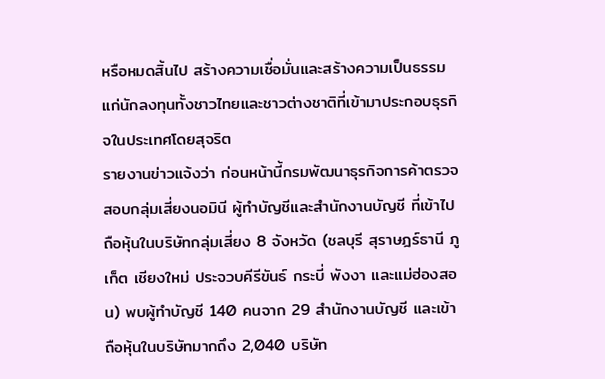หรือหมดสิ้นไป สร้างความเชื่อมั่นและสร้างความเป็นธรรมแก่นักลงทุนทั้งชาวไทยและชาวต่างชาติที่เข้ามาประกอบธุรกิจในประเทศโดยสุจริต
รายงานข่าวแจ้งว่า ก่อนหน้านี้กรมพัฒนาธุรกิจการค้าตรวจสอบกลุ่มเสี่ยงนอมินี ผู้ทำบัญชีและสำนักงานบัญชี ที่เข้าไปถือหุ้นในบริษัทกลุ่มเสี่ยง 8 จังหวัด (ชลบุรี สุราษฎร์ธานี ภูเก็ต เชียงใหม่ ประจวบคีรีขันธ์ กระบี่ พังงา และแม่ฮ่องสอน) พบผู้ทำบัญชี 140 คนจาก 29 สำนักงานบัญชี และเข้าถือหุ้นในบริษัทมากถึง 2,040 บริษัท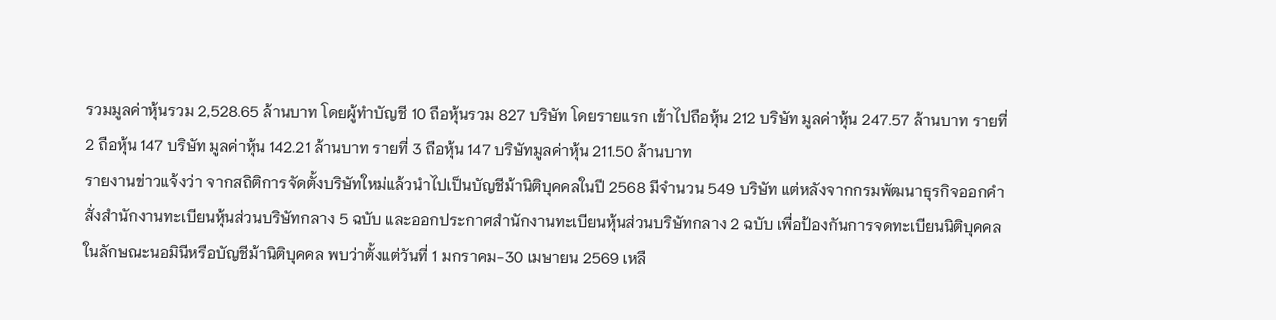รวมมูลค่าหุ้นรวม 2,528.65 ล้านบาท โดยผู้ทำบัญชี 10 ถือหุ้นรวม 827 บริษัท โดยรายแรก เข้าไปถือหุ้น 212 บริษัท มูลค่าหุ้น 247.57 ล้านบาท รายที่ 2 ถือหุ้น 147 บริษัท มูลค่าหุ้น 142.21 ล้านบาท รายที่ 3 ถือหุ้น 147 บริษัทมูลค่าหุ้น 211.50 ล้านบาท
รายงานข่าวแจ้งว่า จากสถิติการจัดตั้งบริษัทใหม่แล้วนำไปเป็นบัญชีม้านิติบุคคลในปี 2568 มีจำนวน 549 บริษัท แต่หลังจากกรมพัฒนาธุรกิจออกคำสั่งสำนักงานทะเบียนหุ้นส่วนบริษัทกลาง 5 ฉบับ และออกประกาศสำนักงานทะเบียนหุ้นส่วนบริษัทกลาง 2 ฉบับ เพื่อป้องกันการจดทะเบียนนิติบุคคลในลักษณะนอมินีหรือบัญชีม้านิติบุคคล พบว่าตั้งแต่วันที่ 1 มกราคม-30 เมษายน 2569 เหลื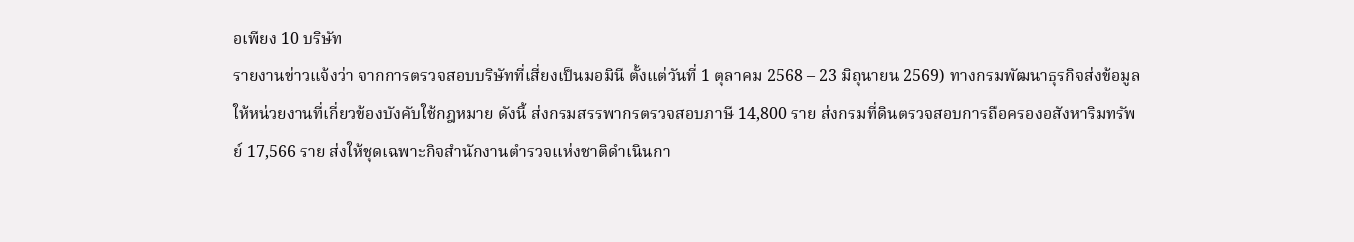อเพียง 10 บริษัท
รายงานข่าวแจ้งว่า จากการตรวจสอบบริษัทที่เสี่ยงเป็นมอมินี ตั้งแต่วันที่ 1 ตุลาคม 2568 – 23 มิถุนายน 2569) ทางกรมพัฒนาธุรกิจส่งข้อมูลให้หน่วยงานที่เกี่ยวข้องบังคับใช้กฎหมาย ดังนี้ ส่งกรมสรรพากรตรวจสอบภาษี 14,800 ราย ส่งกรมที่ดินตรวจสอบการถือครองอสังหาริมทรัพย์ 17,566 ราย ส่งให้ชุดเฉพาะกิจสำนักงานตำรวจแห่งชาติดำเนินกา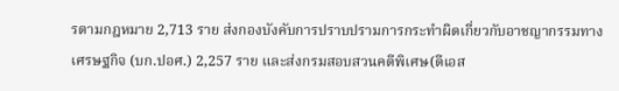รตามกฎหมาย 2,713 ราย ส่งกองบังคับการปราบปรามการกระทำผิดเกี่ยวกับอาชญากรรมทางเศรษฐกิจ (บก.ปอศ.) 2,257 ราย และส่งกรมสอบสวนคดีพิเศษ(ดีเอส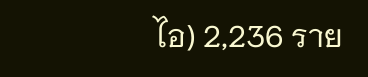ไอ) 2,236 ราย